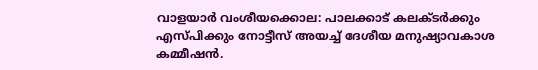വാളയാർ വംശീയക്കൊല: പാലക്കാട് കലക്ടർക്കും എസ്പിക്കും നോട്ടീസ് അയച്ച് ദേശീയ മനുഷ്യാവകാശ കമ്മീഷൻ.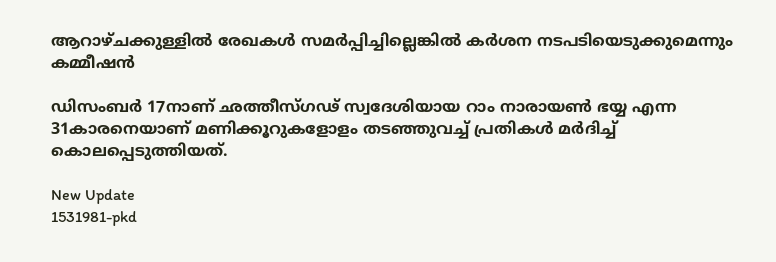ആറാഴ്ചക്കുള്ളിൽ രേഖകൾ സമർപ്പിച്ചില്ലെങ്കിൽ കർശന നടപടിയെടുക്കുമെന്നും കമ്മീഷൻ

ഡിസംബർ 17നാണ് ഛത്തീസ്ഗഢ് സ്വദേശിയായ റാം നാരായൺ ഭയ്യ എന്ന 31കാരനെയാണ് മണിക്കൂറുകളോളം തടഞ്ഞുവച്ച് പ്രതികൾ മർദിച്ച് കൊലപ്പെടുത്തിയത്.

New Update
1531981-pkd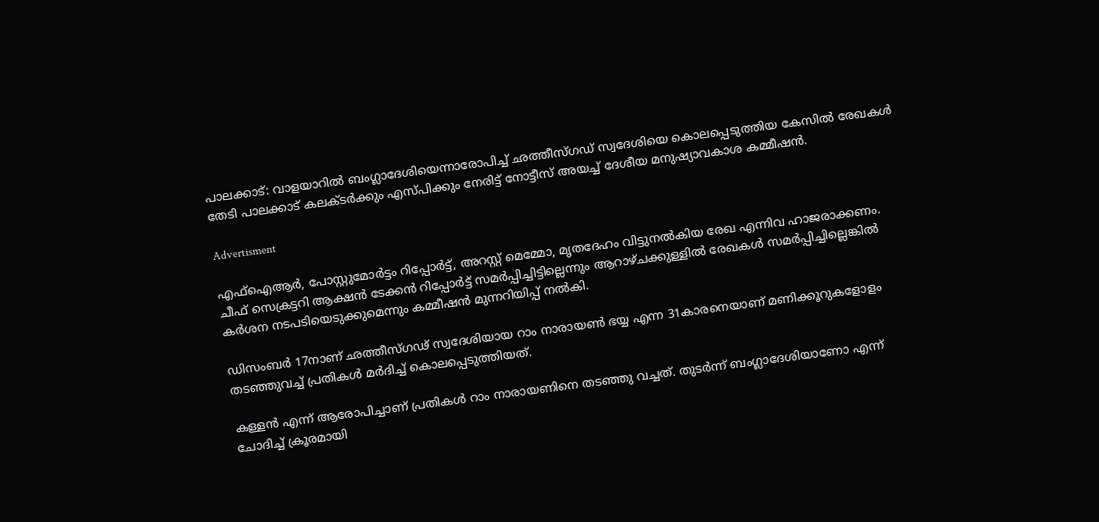പാലക്കാട്: വാളയാറിൽ ബംഗ്ലാദേശിയെന്നാരോപിച്ച് ഛത്തീസ്ഗഡ് സ്വദേശിയെ കൊലപ്പെടുത്തിയ കേസിൽ രേഖകൾ തേടി പാലക്കാട് കലക്ടർക്കും എസ്പിക്കും നേരിട്ട് നോട്ടീസ് അയച്ച് ദേശീയ മനുഷ്യാവകാശ കമ്മീഷൻ.

Advertisment

എഫ്ഐആര്‍, പോസ്റ്റുമോര്‍ട്ടം റിപ്പോർട്ട്, അറസ്റ്റ് മെമ്മോ, മൃതദേഹം വിട്ടുനൽകിയ രേഖ എന്നിവ ഹാജരാക്കണം. ചീഫ് സെക്രട്ടറി ആക്ഷൻ ടേക്കൻ റിപ്പോർട്ട് സമർപ്പിച്ചിട്ടില്ലെന്നും ആറാഴ്ചക്കുള്ളിൽ രേഖകൾ സമർപ്പിച്ചില്ലെങ്കിൽ കർശന നടപടിയെടുക്കുമെന്നും കമ്മീഷൻ മുന്നറിയിപ്പ് നൽകി.

ഡിസംബർ 17നാണ് ഛത്തീസ്ഗഢ് സ്വദേശിയായ റാം നാരായൺ ഭയ്യ എന്ന 31കാരനെയാണ് മണിക്കൂറുകളോളം തടഞ്ഞുവച്ച് പ്രതികൾ മർദിച്ച് കൊലപ്പെടുത്തിയത്.

കള്ളൻ എന്ന് ആരോപിച്ചാണ് പ്രതികൾ റാം നാരായണിനെ തടഞ്ഞു വച്ചത്. തുടർന്ന് ബംഗ്ലാദേശിയാണോ എന്ന് ചോദിച്ച് ക്രൂരമായി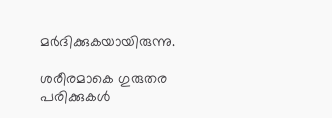മർദിക്കുകയായിരുന്നു.

ശരീരമാകെ ഗുരുതര പരിക്കുകൾ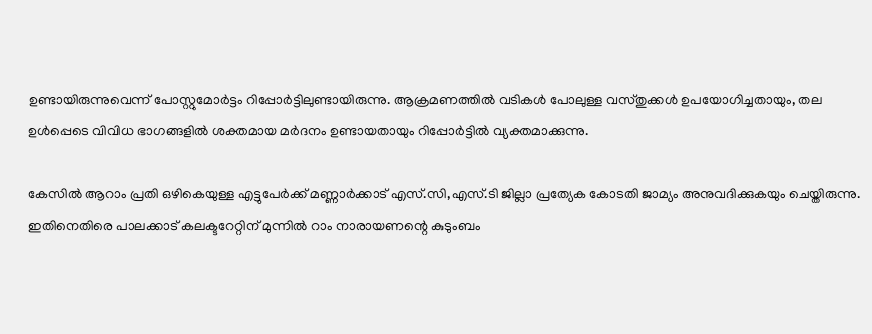ഉണ്ടായിരുന്നുവെന്ന് പോസ്റ്റുമോർട്ടം റിപ്പോര്‍ട്ടിലുണ്ടായിരുന്നു. ആക്രമണത്തിൽ വടികൾ പോലുള്ള വസ്തുക്കൾ ഉപയോഗിച്ചതായും, തല ഉൾപ്പെടെ വിവിധ ഭാഗങ്ങളിൽ ശക്തമായ മർദനം ഉണ്ടായതായും റിപ്പോർട്ടിൽ വ്യക്തമാക്കുന്നു.

കേസിൽ ആറാം പ്രതി ഒഴികെയുള്ള എട്ടുപേർക്ക് മണ്ണാർക്കാട് എസ്.സി,എസ്.ടി ജില്ലാ പ്രത്യേക കോടതി ജാമ്യം അനുവദിക്കുകയും ചെയ്തിരുന്നു. ഇതിനെതിരെ പാലക്കാട് കലക്ടറേറ്റിന് മുന്നിൽ റാം നാരായണന്റെ കുടുംബം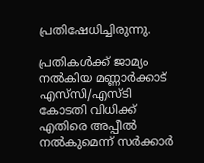പ്രതിഷേധിച്ചിരുന്നു.

പ്രതികൾക്ക് ജാമ്യം നൽകിയ മണ്ണാർക്കാട് എസ്‍സി/എസ്‍ടി കോടതി വിധിക്ക് എതിരെ അപ്പീൽ നൽകുമെന്ന് സർക്കാർ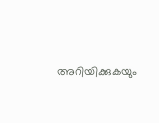അറിയിക്കുകയും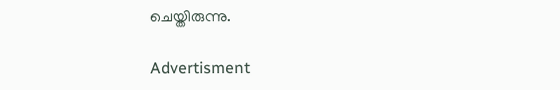ചെയ്തിരുന്നു.

Advertisment